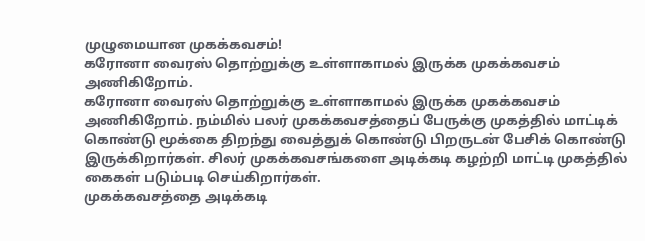முழுமையான முகக்கவசம்!
கரோனா வைரஸ் தொற்றுக்கு உள்ளாகாமல் இருக்க முகக்கவசம் அணிகிறோம்.
கரோனா வைரஸ் தொற்றுக்கு உள்ளாகாமல் இருக்க முகக்கவசம் அணிகிறோம். நம்மில் பலர் முகக்கவசத்தைப் பேருக்கு முகத்தில் மாட்டிக் கொண்டு மூக்கை திறந்து வைத்துக் கொண்டு பிறருடன் பேசிக் கொண்டு இருக்கிறார்கள். சிலர் முகக்கவசங்களை அடிக்கடி கழற்றி மாட்டி முகத்தில் கைகள் படும்படி செய்கிறார்கள்.
முகக்கவசத்தை அடிக்கடி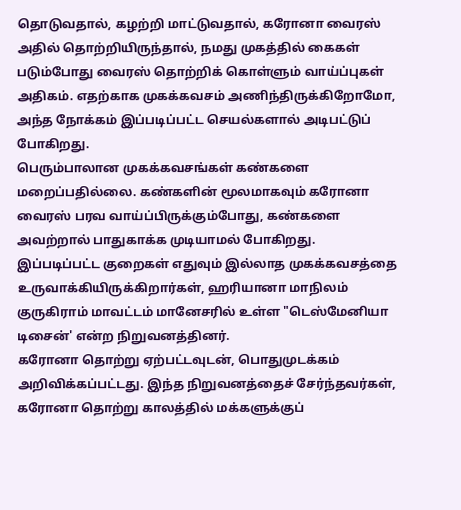தொடுவதால், கழற்றி மாட்டுவதால், கரோனா வைரஸ் அதில் தொற்றியிருந்தால், நமது முகத்தில் கைகள் படும்போது வைரஸ் தொற்றிக் கொள்ளும் வாய்ப்புகள் அதிகம். எதற்காக முகக்கவசம் அணிந்திருக்கிறோமோ, அந்த நோக்கம் இப்படிப்பட்ட செயல்களால் அடிபட்டுப் போகிறது.
பெரும்பாலான முகக்கவசங்கள் கண்களை மறைப்பதில்லை. கண்களின் மூலமாகவும் கரோனா வைரஸ் பரவ வாய்ப்பிருக்கும்போது, கண்களை அவற்றால் பாதுகாக்க முடியாமல் போகிறது.
இப்படிப்பட்ட குறைகள் எதுவும் இல்லாத முகக்கவசத்தை உருவாக்கியிருக்கிறார்கள், ஹரியானா மாநிலம் குருகிராம் மாவட்டம் மானேசரில் உள்ள "டெஸ்மேனியா டிசைன்' என்ற நிறுவனத்தினர்.
கரோனா தொற்று ஏற்பட்டவுடன், பொதுமுடக்கம் அறிவிக்கப்பட்டது. இந்த நிறுவனத்தைச் சேர்ந்தவர்கள், கரோனா தொற்று காலத்தில் மக்களுக்குப்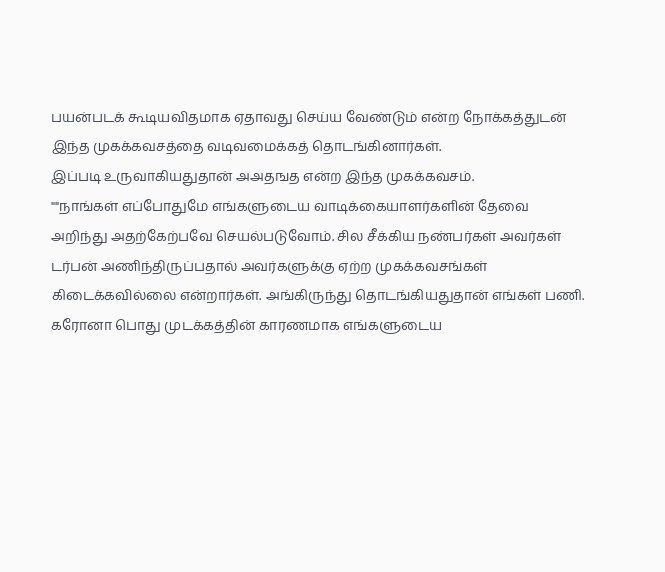பயன்படக் கூடியவிதமாக ஏதாவது செய்ய வேண்டும் என்ற நோக்கத்துடன் இந்த முகக்கவசத்தை வடிவமைக்கத் தொடங்கினார்கள்.
இப்படி உருவாகியதுதான் அஅதஙத என்ற இந்த முகக்கவசம்.
""நாங்கள் எப்போதுமே எங்களுடைய வாடிக்கையாளர்களின் தேவை அறிந்து அதற்கேற்பவே செயல்படுவோம். சில சீக்கிய நண்பர்கள் அவர்கள் டர்பன் அணிந்திருப்பதால் அவர்களுக்கு ஏற்ற முகக்கவசங்கள் கிடைக்கவில்லை என்றார்கள். அங்கிருந்து தொடங்கியதுதான் எங்கள் பணி.
கரோனா பொது முடக்கத்தின் காரணமாக எங்களுடைய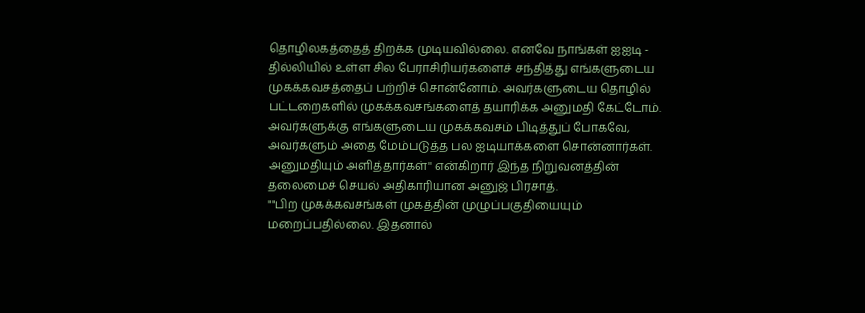தொழிலகத்தைத் திறக்க முடியவில்லை. எனவே நாங்கள் ஐஐடி - தில்லியில் உள்ள சில பேராசிரியர்களைச் சந்தித்து எங்களுடைய முகக்கவசத்தைப் பற்றிச் சொன்னோம். அவர்களுடைய தொழில் பட்டறைகளில் முகக்கவசங்களைத் தயாரிக்க அனுமதி கேட்டோம். அவர்களுக்கு எங்களுடைய முகக்கவசம் பிடித்துப் போகவே, அவர்களும் அதை மேம்படுத்த பல ஐடியாக்களை சொன்னார்கள். அனுமதியும் அளித்தார்கள்'' என்கிறார் இந்த நிறுவனத்தின் தலைமைச் செயல் அதிகாரியான அனுஜ் பிரசாத்.
""பிற முகக்கவசங்கள் முகத்தின் முழுப்பகுதியையும் மறைப்பதில்லை. இதனால்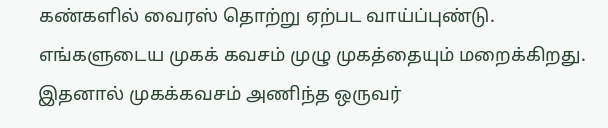கண்களில் வைரஸ் தொற்று ஏற்பட வாய்ப்புண்டு. எங்களுடைய முகக் கவசம் முழு முகத்தையும் மறைக்கிறது. இதனால் முகக்கவசம் அணிந்த ஒருவர்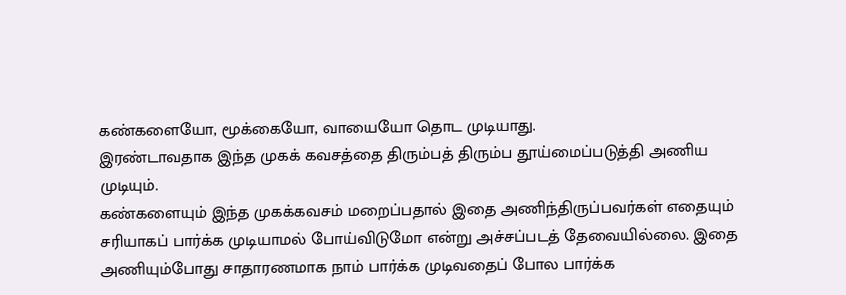கண்களையோ, மூக்கையோ, வாயையோ தொட முடியாது.
இரண்டாவதாக இந்த முகக் கவசத்தை திரும்பத் திரும்ப தூய்மைப்படுத்தி அணிய முடியும்.
கண்களையும் இந்த முகக்கவசம் மறைப்பதால் இதை அணிந்திருப்பவர்கள் எதையும் சரியாகப் பார்க்க முடியாமல் போய்விடுமோ என்று அச்சப்படத் தேவையில்லை. இதை அணியும்போது சாதாரணமாக நாம் பார்க்க முடிவதைப் போல பார்க்க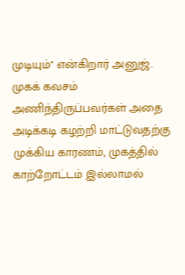முடியும்'' என்கிறார் அனுஜ்.
முகக் கவசம் அணிந்திருப்பவர்கள் அதை அடிக்கடி கழற்றி மாட்டுவதற்கு முக்கிய காரணம், முகத்தில் காற்றோட்டம் இல்லாமல்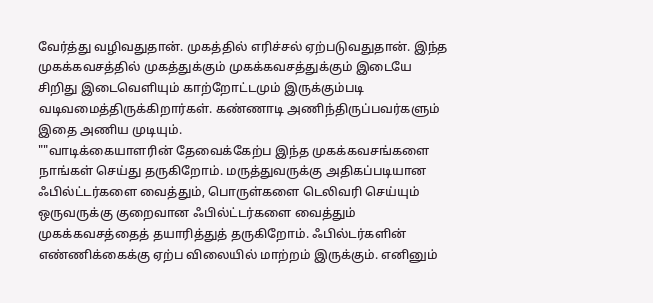வேர்த்து வழிவதுதான். முகத்தில் எரிச்சல் ஏற்படுவதுதான். இந்த முகக்கவசத்தில் முகத்துக்கும் முகக்கவசத்துக்கும் இடையே சிறிது இடைவெளியும் காற்றோட்டமும் இருக்கும்படி வடிவமைத்திருக்கிறார்கள். கண்ணாடி அணிந்திருப்பவர்களும் இதை அணிய முடியும்.
""வாடிக்கையாளரின் தேவைக்கேற்ப இந்த முகக்கவசங்களை நாங்கள் செய்து தருகிறோம். மருத்துவருக்கு அதிகப்படியான ஃபில்ட்டர்களை வைத்தும், பொருள்களை டெலிவரி செய்யும் ஒருவருக்கு குறைவான ஃபில்ட்டர்களை வைத்தும் முகக்கவசத்தைத் தயாரித்துத் தருகிறோம். ஃபில்டர்களின் எண்ணிக்கைக்கு ஏற்ப விலையில் மாற்றம் இருக்கும். எனினும்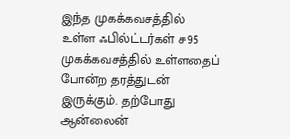இந்த முகக்கவசத்தில் உள்ள ஃபில்ட்டர்கள் ச95 முகக்கவசத்தில் உள்ளதைப் போன்ற தரத்துடன் இருக்கும். தற்போது ஆன்லைன்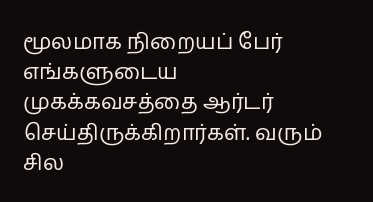மூலமாக நிறையப் பேர் எங்களுடைய முகக்கவசத்தை ஆர்டர் செய்திருக்கிறார்கள். வரும் சில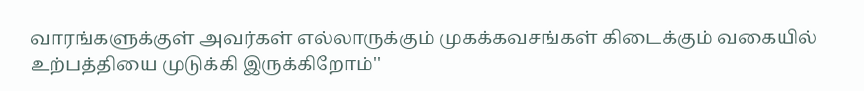வாரங்களுக்குள் அவர்கள் எல்லாருக்கும் முகக்கவசங்கள் கிடைக்கும் வகையில் உற்பத்தியை முடுக்கி இருக்கிறோம்''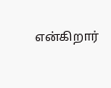என்கிறார்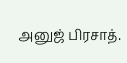அனுஜ் பிரசாத்.